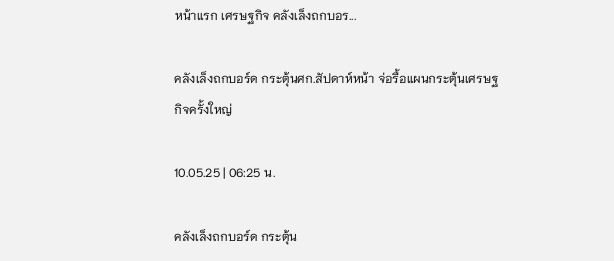หน้าแรก เศรษฐกิจ คลังเล็งถกบอร...

คลังเล็งถกบอร์ด กระตุ้นศก.สัปดาห์หน้า จ่อรื้อแผนกระตุ้นเศรษฐกิจครั้งใหญ่

10.05.25 | 06:25 น.

คลังเล็งถกบอร์ด กระตุ้น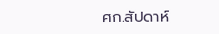ศก.สัปดาห์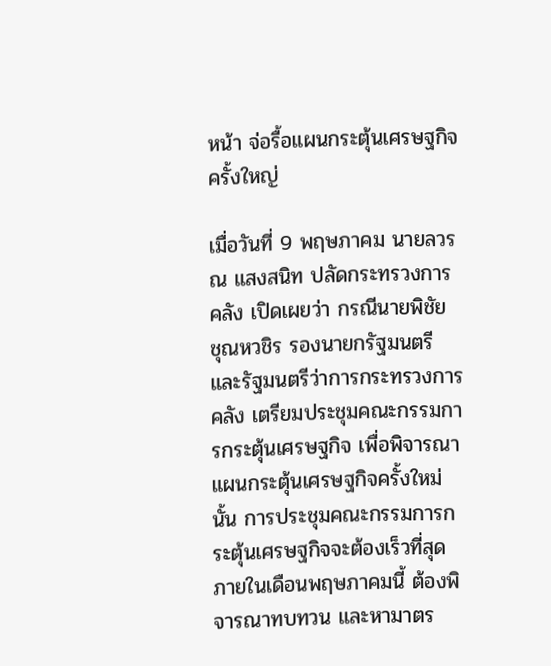หน้า จ่อรื้อแผนกระตุ้นเศรษฐกิจครั้งใหญ่

เมื่อวันที่ 9 พฤษภาคม นายลวรณ แสงสนิท ปลัดกระทรวงการคลัง เปิดเผยว่า กรณีนายพิชัย ชุณหวชิร รองนายกรัฐมนตรี และรัฐมนตรีว่าการกระทรวงการคลัง เตรียมประชุมคณะกรรมการกระตุ้นเศรษฐกิจ เพื่อพิจารณาแผนกระตุ้นเศรษฐกิจครั้งใหม่นั้น การประชุมคณะกรรมการกระตุ้นเศรษฐกิจจะต้องเร็วที่สุดภายในเดือนพฤษภาคมนี้ ต้องพิจารณาทบทวน และหามาตร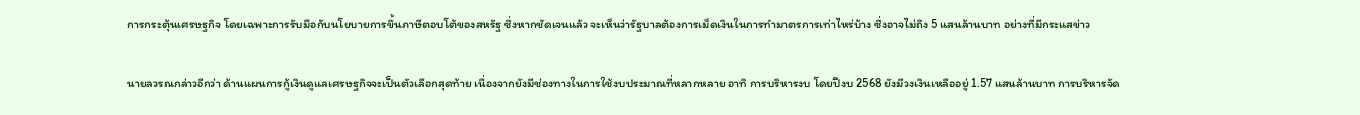การกระตุ้นเศรษฐกิจ โดยเฉพาะการรับมือกับนโยบายการขึ้นภาษีตอบโต้ของสหรัฐ ซึ่งหากชัดเจนแล้ว จะเห็นว่ารัฐบาลต้องการเม็ดเงินในการทำมาตรการเท่าไหร่บ้าง ซึ่งอาจไม่ถึง 5 แสนล้านบาท อย่างที่มีกระแสข่าว

นายลวรณกล่าวอีกว่า ด้านแผนการกู้เงินดูแลเศรษฐกิจจะเป็นตัวเลือกสุดท้าย เนื่องจากยังมีช่องทางในการใช้งบประมาณที่หลากหลาย อาทิ การบริหารงบ โดยปีงบ 2568 ยังมีวงเงินเหลืออยู่ 1.57 แสนล้านบาท การบริหารจัด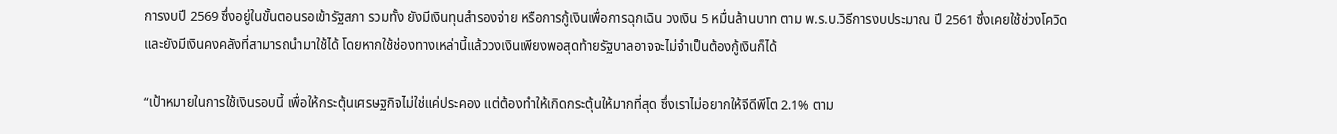การงบปี 2569 ซึ่งอยู่ในขั้นตอนรอเข้ารัฐสภา รวมทั้ง ยังมีเงินทุนสํารองจ่าย หรือการกู้เงินเพื่อการฉุกเฉิน วงเงิน 5 หมื่นล้านบาท ตาม พ.ร.บ.วิธีการงบประมาณ ปี 2561 ซึ่งเคยใช้ช่วงโควิด และยังมีเงินคงคลังที่สามารถนำมาใช้ได้ โดยหากใช้ช่องทางเหล่านี้แล้ววงเงินเพียงพอสุดท้ายรัฐบาลอาจจะไม่จำเป็นต้องกู้เงินก็ได้

“เป้าหมายในการใช้เงินรอบนี้ เพื่อให้กระตุ้นเศรษฐกิจไม่ใช่แค่ประคอง แต่ต้องทําให้เกิดกระตุ้นให้มากที่สุด ซึ่งเราไม่อยากให้จีดีพีโต 2.1% ตาม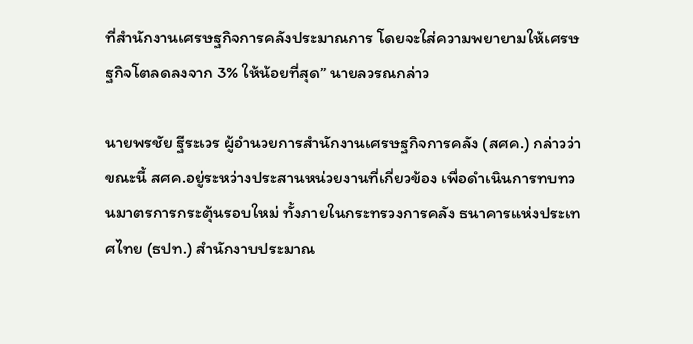ที่สำนักงานเศรษฐกิจการคลังประมาณการ โดยจะใส่ความพยายามให้เศรษฐกิจโตลดลงจาก 3% ให้น้อยที่สุด” นายลวรณกล่าว

นายพรชัย ฐีระเวร ผู้อำนวยการสำนักงานเศรษฐกิจการคลัง (สศค.) กล่าวว่า ขณะนี้ สศค.อยู่ระหว่างประสานหน่วยงานที่เกี่ยวข้อง เพื่อดำเนินการทบทวนมาตรการกระตุ้นรอบใหม่ ทั้งภายในกระทรวงการคลัง ธนาคารแห่งประเทศไทย (ธปท.) สำนักงาบประมาณ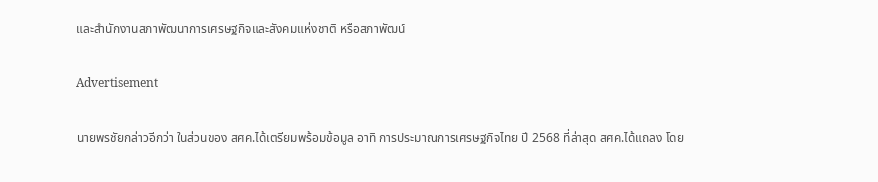และสำนักงานสภาพัฒนาการเศรษฐกิจและสังคมแห่งชาติ หรือสภาพัฒน์

Advertisement

นายพรชัยกล่าวอีกว่า ในส่วนของ สศค.ได้เตรียมพร้อมข้อมูล อาทิ การประมาณการเศรษฐกิจไทย ปี 2568 ที่ล่าสุด สศค.ได้แถลง โดย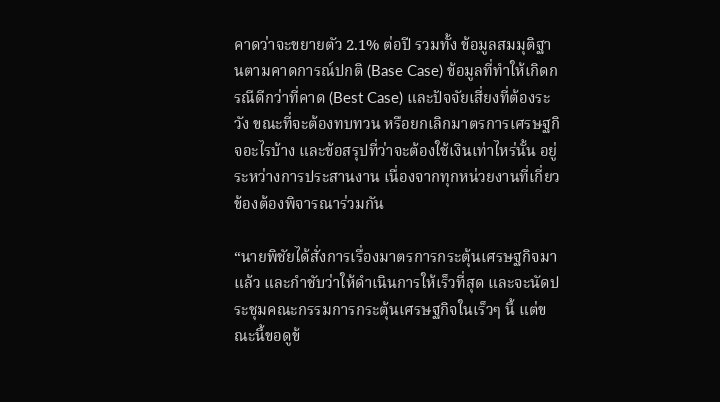คาดว่าจะขยายตัว 2.1% ต่อปี รวมทั้ง ข้อมูลสมมุติฐานตามคาดการณ์ปกติ (Base Case) ข้อมูลที่ทำให้เกิดกรณีดีกว่าที่คาด (Best Case) และปัจจัยเสี่ยงที่ต้องระวัง ขณะที่จะต้องทบทวน หรือยกเลิกมาตรการเศรษฐกิจอะไรบ้าง และข้อสรุปที่ว่าจะต้องใช้เงินเท่าไหร่นั้น อยู่ระหว่างการประสานงาน เนื่องจากทุกหน่วยงานที่เกี่ยวข้องต้องพิจารณาร่วมกัน

“นายพิชัยได้สั่งการเรื่องมาตรการกระตุ้นเศรษฐกิจมาแล้ว และกำชับว่าให้ดำเนินการให้เร็วที่สุด และจะนัดประชุมคณะกรรมการกระตุ้นเศรษฐกิจในเร็วๆ นี้ แต่ขณะนี้ขอดูข้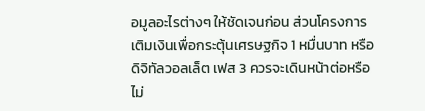อมูลอะไรต่างๆ ให้ชัดเจนก่อน ส่วนโครงการเติมเงินเพื่อกระตุ้นเศรษฐกิจ 1 หมื่นบาท หรือดิจิทัลวอลเล็ต เฟส 3 ควรจะเดินหน้าต่อหรือไม่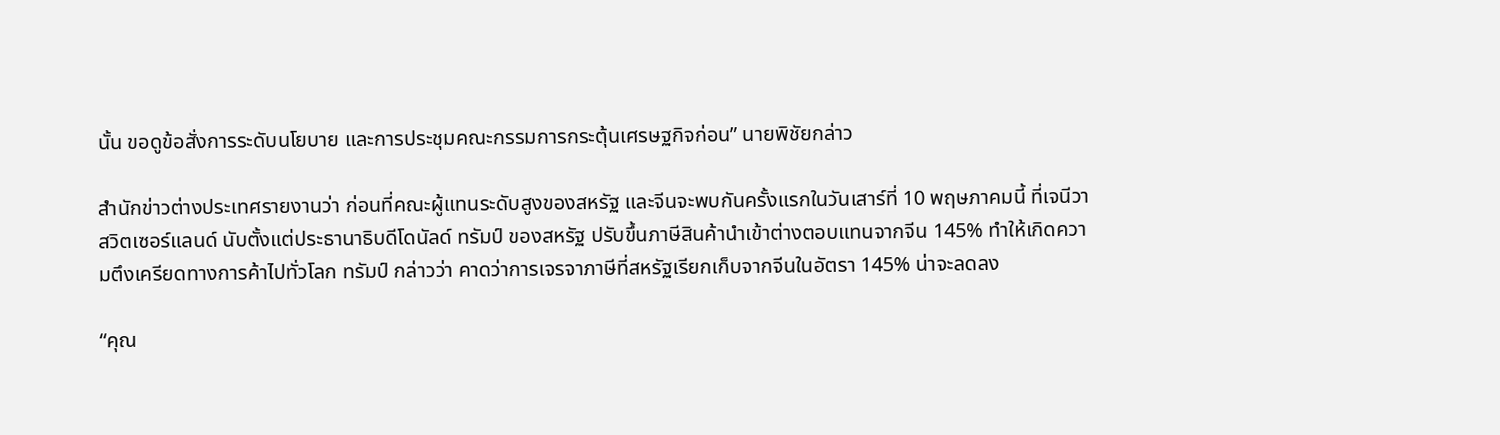นั้น ขอดูข้อสั่งการระดับนโยบาย และการประชุมคณะกรรมการกระตุ้นเศรษฐกิจก่อน” นายพิชัยกล่าว

สำนักข่าวต่างประเทศรายงานว่า ก่อนที่คณะผู้แทนระดับสูงของสหรัฐ และจีนจะพบกันครั้งแรกในวันเสาร์ที่ 10 พฤษภาคมนี้ ที่เจนีวา สวิตเซอร์แลนด์ นับตั้งแต่ประธานาธิบดีโดนัลด์ ทรัมป์ ของสหรัฐ ปรับขึ้นภาษีสินค้านำเข้าต่างตอบแทนจากจีน 145% ทำให้เกิดความตึงเครียดทางการค้าไปทั่วโลก ทรัมป์ กล่าวว่า คาดว่าการเจรจาภาษีที่สหรัฐเรียกเก็บจากจีนในอัตรา 145% น่าจะลดลง

“คุณ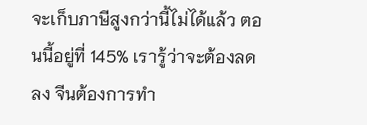จะเก็บภาษีสูงกว่านี้ไม่ได้แล้ว ตอนนี้อยู่ที่ 145% เรารู้ว่าจะต้องลดลง จีนต้องการทำ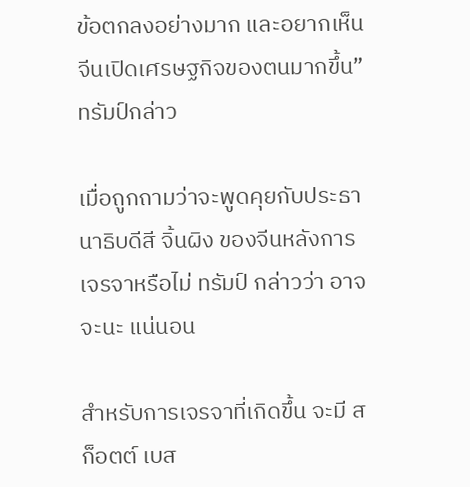ข้อตกลงอย่างมาก และอยากเห็นจีนเปิดเศรษฐกิจของตนมากขึ้น” ทรัมป์กล่าว

เมื่อถูกถามว่าจะพูดคุยกับประธานาธิบดีสี จิ้นผิง ของจีนหลังการเจรจาหรือไม่ ทรัมป์ กล่าวว่า อาจจะนะ แน่นอน

สำหรับการเจรจาที่เกิดขึ้น จะมี สก็อตต์ เบส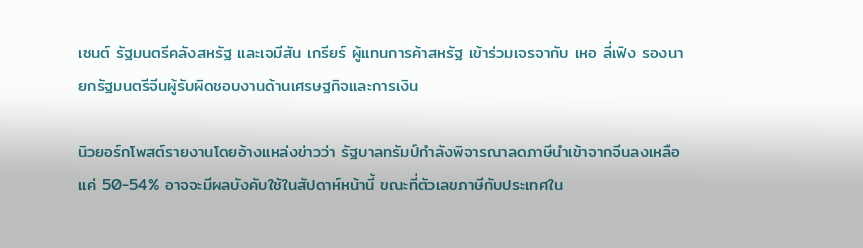เซนต์ รัฐมนตรีคลังสหรัฐ และเจมีสัน เกรียร์ ผู้แทนการค้าสหรัฐ เข้าร่วมเจรจากับ เหอ ลี่เฟิง รองนายกรัฐมนตรีจีนผู้รับผิดชอบงานด้านเศรษฐกิจและการเงิน

นิวยอร์กโพสต์รายงานโดยอ้างแหล่งข่าวว่า รัฐบาลทรัมป์กำลังพิจารณาลดภาษีนำเข้าจากจีนลงเหลือแค่ 50-54% อาจจะมีผลบังคับใช้ในสัปดาห์หน้านี้ ขณะที่ตัวเลขภาษีกับประเทศใน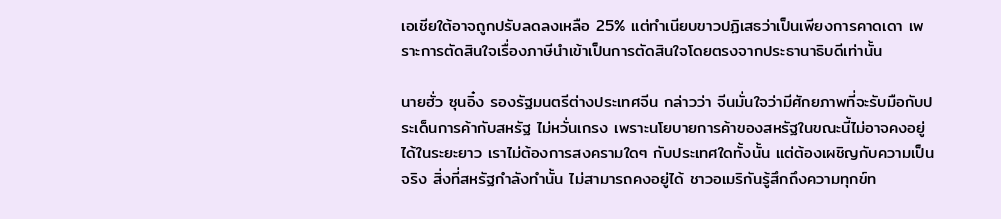เอเชียใต้อาจถูกปรับลดลงเหลือ 25% แต่ทำเนียบขาวปฏิเสธว่าเป็นเพียงการคาดเดา เพราะการตัดสินใจเรื่องภาษีนำเข้าเป็นการตัดสินใจโดยตรงจากประธานาธิบดีเท่านั้น

นายฮั่ว ซุนอิ๋ง รองรัฐมนตรีต่างประเทศจีน กล่าวว่า จีนมั่นใจว่ามีศักยภาพที่จะรับมือกับประเด็นการค้ากับสหรัฐ ไม่หวั่นเกรง เพราะนโยบายการค้าของสหรัฐในขณะนี้ไม่อาจคงอยู่ได้ในระยะยาว เราไม่ต้องการสงครามใดๆ กับประเทศใดทั้งนั้น แต่ต้องเผชิญกับความเป็นจริง สิ่งที่สหรัฐกำลังทำนั้น ไม่สามารถคงอยู่ได้ ชาวอเมริกันรู้สึกถึงความทุกข์ท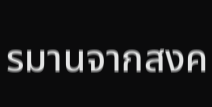รมานจากสงค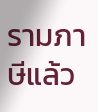รามภาษีแล้ว